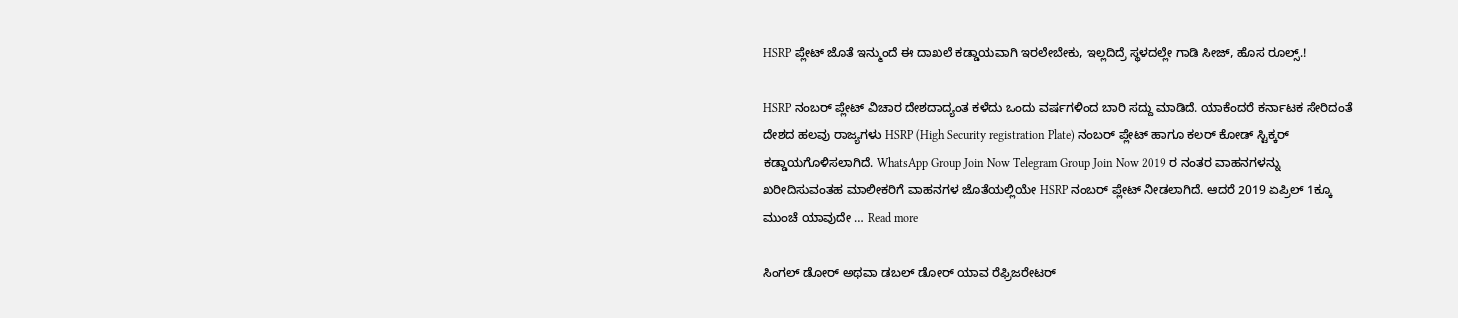HSRP ಪ್ಲೇಟ್ ಜೊತೆ ಇನ್ಮುಂದೆ ಈ ದಾಖಲೆ ಕಡ್ಡಾಯವಾಗಿ ಇರಲೇಬೇಕು, ಇಲ್ಲದಿದ್ರೆ ಸ್ಥಳದಲ್ಲೇ ಗಾಡಿ ಸೀಜ್, ಹೊಸ ರೂಲ್ಸ್.!

HSRP ನಂಬರ್ ಪ್ಲೇಟ್ ವಿಚಾರ ದೇಶದಾದ್ಯಂತ ಕಳೆದು ಒಂದು ವರ್ಷಗಳಿಂದ ಬಾರಿ ಸದ್ದು ಮಾಡಿದೆ. ಯಾಕೆಂದರೆ ಕರ್ನಾಟಕ ಸೇರಿದಂತೆ ದೇಶದ ಹಲವು ರಾಜ್ಯಗಳು HSRP (High Security registration Plate) ನಂಬರ್ ಪ್ಲೇಟ್ ಹಾಗೂ ಕಲರ್ ಕೋಡ್ ಸ್ಟಿಕ್ಕರ್ ಕಡ್ಡಾಯಗೊಳಿಸಲಾಗಿದೆ. WhatsApp Group Join Now Telegram Group Join Now 2019 ರ ನಂತರ ವಾಹನಗಳನ್ನು ಖರೀದಿಸುವಂತಹ ಮಾಲೀಕರಿಗೆ ವಾಹನಗಳ ಜೊತೆಯಲ್ಲಿಯೇ HSRP ನಂಬರ್ ಪ್ಲೇಟ್ ನೀಡಲಾಗಿದೆ. ಆದರೆ 2019 ಏಪ್ರಿಲ್ 1ಕ್ಕೂ ಮುಂಚೆ ಯಾವುದೇ … Read more

ಸಿಂಗಲ್ ಡೋರ್ ಅಥವಾ ಡಬಲ್ ಡೋರ್ ಯಾವ ರೆಫ್ರಿಜರೇಟರ್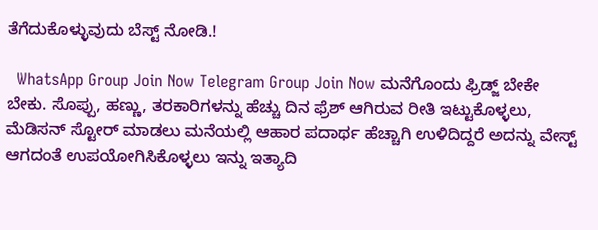ತೆಗೆದುಕೊಳ್ಳುವುದು ಬೆಸ್ಟ್ ನೋಡಿ.!

  WhatsApp Group Join Now Telegram Group Join Now ಮನೆಗೊಂದು ಫ್ರಿಡ್ಜ್ ಬೇಕೇ ಬೇಕು. ಸೊಪ್ಪು, ಹಣ್ಣು, ತರಕಾರಿಗಳನ್ನು ಹೆಚ್ಚು ದಿನ ಫ್ರೆಶ್ ಆಗಿರುವ ರೀತಿ ಇಟ್ಟುಕೊಳ್ಳಲು, ಮೆಡಿಸನ್ ಸ್ಟೋರ್ ಮಾಡಲು ಮನೆಯಲ್ಲಿ ಆಹಾರ ಪದಾರ್ಥ ಹೆಚ್ಚಾಗಿ ಉಳಿದಿದ್ದರೆ ಅದನ್ನು ವೇಸ್ಟ್ ಆಗದಂತೆ ಉಪಯೋಗಿಸಿಕೊಳ್ಳಲು ಇನ್ನು ಇತ್ಯಾದಿ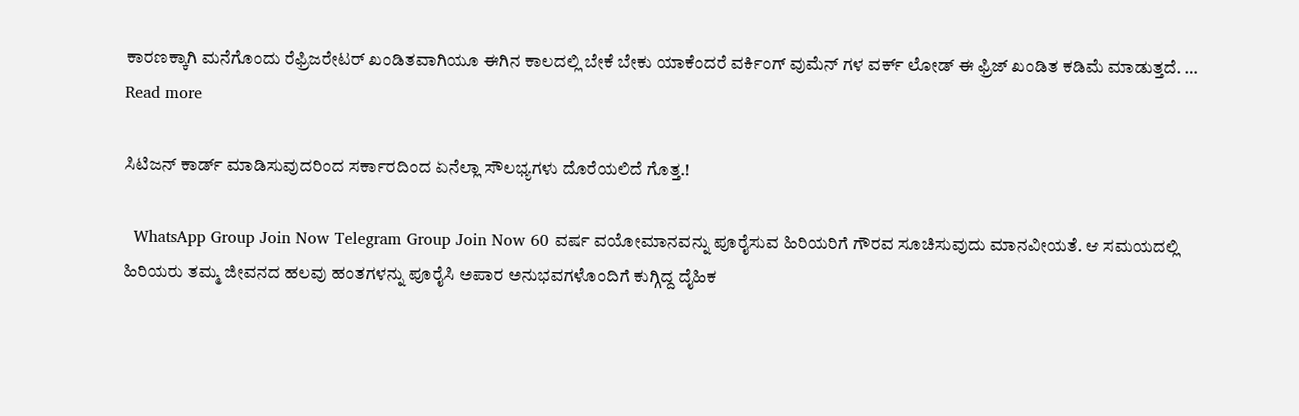ಕಾರಣಕ್ಕಾಗಿ ಮನೆಗೊಂದು ರೆಫ್ರಿಜರೇಟರ್ ಖಂಡಿತವಾಗಿಯೂ ಈಗಿನ ಕಾಲದಲ್ಲಿ ಬೇಕೆ ಬೇಕು ಯಾಕೆಂದರೆ ವರ್ಕಿಂಗ್ ವುಮೆನ್ ಗಳ ವರ್ಕ್ ಲೋಡ್ ಈ ಫ್ರಿಜ್ ಖಂಡಿತ ಕಡಿಮೆ ಮಾಡುತ್ತದೆ. … Read more

ಸಿಟಿಜನ್ ಕಾರ್ಡ್ ಮಾಡಿಸುವುದರಿಂದ ಸರ್ಕಾರದಿಂದ ಏನೆಲ್ಲಾ ಸೌಲಭ್ಯಗಳು ದೊರೆಯಲಿದೆ ಗೊತ್ತ.!

  WhatsApp Group Join Now Telegram Group Join Now 60 ವರ್ಷ ವಯೋಮಾನವನ್ನು ಪೂರೈಸುವ ಹಿರಿಯರಿಗೆ ಗೌರವ ಸೂಚಿಸುವುದು ಮಾನವೀಯತೆ. ಆ ಸಮಯದಲ್ಲಿ ಹಿರಿಯರು ತಮ್ಮ ಜೀವನದ ಹಲವು ಹಂತಗಳನ್ನು ಪೂರೈಸಿ ಅಪಾರ ಅನುಭವಗಳೊಂದಿಗೆ ಕುಗ್ಗಿದ್ದ ದೈಹಿಕ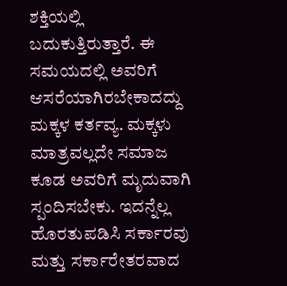ಶಕ್ತಿಯಲ್ಲಿ ಬದುಕುತ್ತಿರುತ್ತಾರೆ. ಈ ಸಮಯದಲ್ಲಿ ಅವರಿಗೆ ಆಸರೆಯಾಗಿರಬೇಕಾದದ್ದು ಮಕ್ಕಳ ಕರ್ತವ್ಯ. ಮಕ್ಕಳು ಮಾತ್ರವಲ್ಲದೇ ಸಮಾಜ ಕೂಡ ಅವರಿಗೆ ಮೃದುವಾಗಿ ಸ್ಪಂದಿಸಬೇಕು. ಇದನ್ನೆಲ್ಲ ಹೊರತುಪಡಿಸಿ ಸರ್ಕಾರವು ಮತ್ತು ಸರ್ಕಾರೇತರವಾದ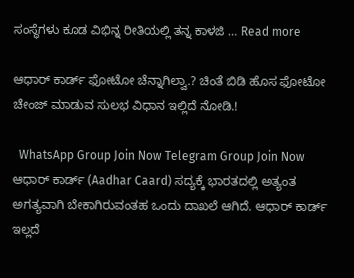ಸಂಸ್ಥೆಗಳು ಕೂಡ ವಿಭಿನ್ನ ರೀತಿಯಲ್ಲಿ ತನ್ನ ಕಾಳಜಿ … Read more

ಆಧಾರ್ ಕಾರ್ಡ್ ಫೋಟೋ ಚೆನ್ನಾಗಿಲ್ವಾ.? ಚಿಂತೆ ಬಿಡಿ ಹೊಸ ಫೋಟೋ ಚೇಂಜ್ ಮಾಡುವ ಸುಲಭ ವಿಧಾನ ಇಲ್ಲಿದೆ ನೋಡಿ.!

  WhatsApp Group Join Now Telegram Group Join Now ಆಧಾರ್ ಕಾರ್ಡ್ (Aadhar Caard) ಸದ್ಯಕ್ಕೆ ಭಾರತದಲ್ಲಿ ಅತ್ಯಂತ ಅಗತ್ಯವಾಗಿ ಬೇಕಾಗಿರುವಂತಹ ಒಂದು ದಾಖಲೆ ಆಗಿದೆ. ಆಧಾರ್ ಕಾರ್ಡ್ ಇಲ್ಲದೆ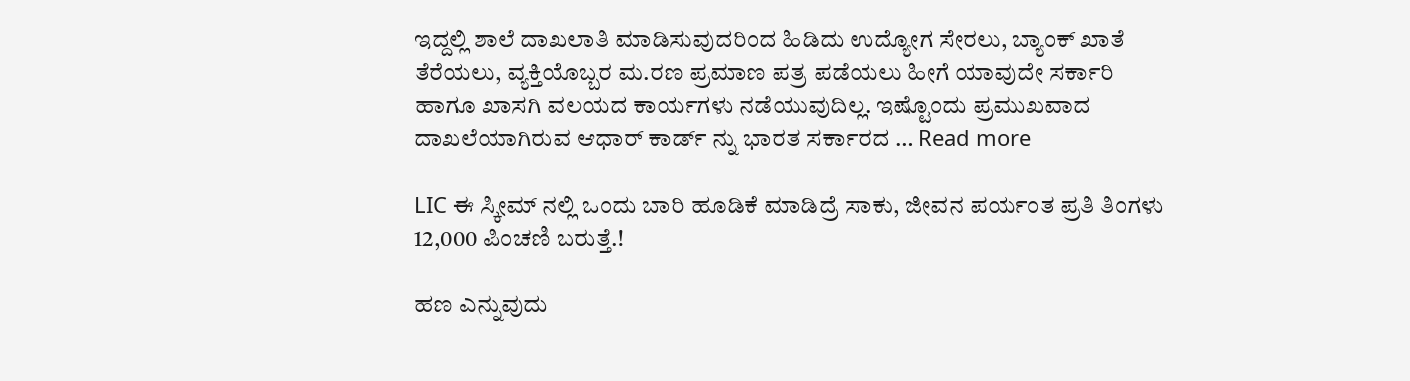ಇದ್ದಲ್ಲಿ ಶಾಲೆ ದಾಖಲಾತಿ ಮಾಡಿಸುವುದರಿಂದ ಹಿಡಿದು ಉದ್ಯೋಗ ಸೇರಲು, ಬ್ಯಾಂಕ್ ಖಾತೆ ತೆರೆಯಲು, ವ್ಯಕ್ತಿಯೊಬ್ಬರ ಮ.ರಣ ಪ್ರಮಾಣ ಪತ್ರ ಪಡೆಯಲು ಹೀಗೆ ಯಾವುದೇ ಸರ್ಕಾರಿ ಹಾಗೂ ಖಾಸಗಿ ವಲಯದ ಕಾರ್ಯಗಳು ನಡೆಯುವುದಿಲ್ಲ. ಇಷ್ಟೊಂದು ಪ್ರಮುಖವಾದ ದಾಖಲೆಯಾಗಿರುವ ಆಧಾರ್ ಕಾರ್ಡ್ ನ್ನು ಭಾರತ ಸರ್ಕಾರದ … Read more

LIC ಈ ಸ್ಕೀಮ್ ನಲ್ಲಿ ಒಂದು ಬಾರಿ ಹೂಡಿಕೆ ಮಾಡಿದ್ರೆ ಸಾಕು, ಜೀವನ ಪರ್ಯಂತ ಪ್ರತಿ ತಿಂಗಳು 12,000 ಪಿಂಚಣಿ ಬರುತ್ತೆ.!

ಹಣ ಎನ್ನುವುದು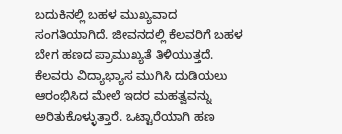ಬದುಕಿನಲ್ಲಿ ಬಹಳ ಮುಖ್ಯವಾದ ಸಂಗತಿಯಾಗಿದೆ. ಜೀವನದಲ್ಲಿ ಕೆಲವರಿಗೆ ಬಹಳ ಬೇಗ ಹಣದ ಪ್ರಾಮುಖ್ಯತೆ ತಿಳಿಯುತ್ತದೆ. ಕೆಲವರು ವಿದ್ಯಾಭ್ಯಾಸ ಮುಗಿಸಿ ದುಡಿಯಲು ಆರಂಭಿಸಿದ ಮೇಲೆ ಇದರ ಮಹತ್ವವನ್ನು ಅರಿತುಕೊಳ್ಳುತ್ತಾರೆ. ಒಟ್ಟಾರೆಯಾಗಿ ಹಣ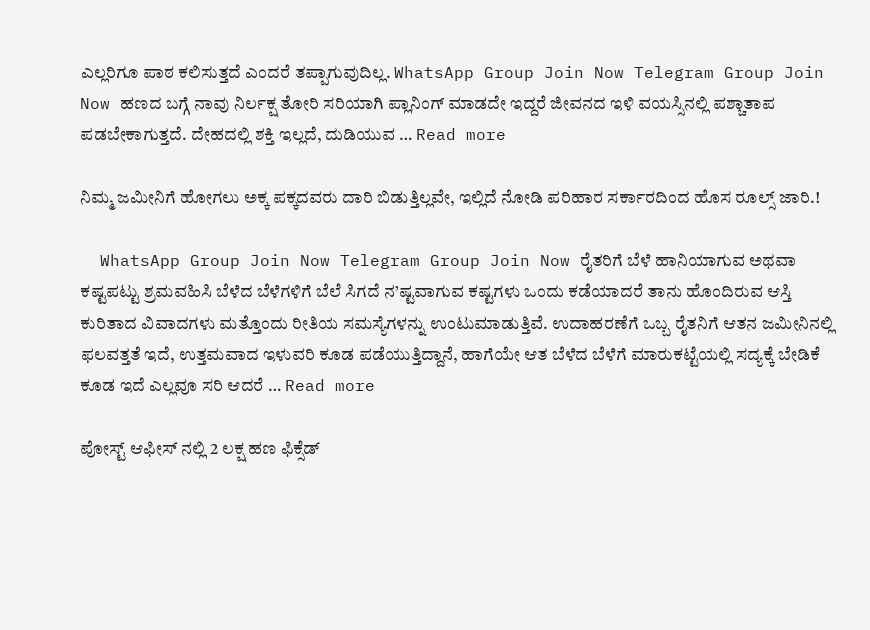ಎಲ್ಲರಿಗೂ ಪಾಠ ಕಲಿಸುತ್ತದೆ ಎಂದರೆ ತಪ್ಪಾಗುವುದಿಲ್ಲ. WhatsApp Group Join Now Telegram Group Join Now ಹಣದ ಬಗ್ಗೆ ನಾವು ನಿರ್ಲಕ್ಷ ತೋರಿ ಸರಿಯಾಗಿ ಪ್ಲಾನಿಂಗ್ ಮಾಡದೇ ಇದ್ದರೆ ಜೀವನದ ಇಳಿ ವಯಸ್ಸಿನಲ್ಲಿ ಪಶ್ಚಾತಾಪ ಪಡಬೇಕಾಗುತ್ತದೆ. ದೇಹದಲ್ಲಿ ಶಕ್ತಿ ಇಲ್ಲದೆ, ದುಡಿಯುವ … Read more

ನಿಮ್ಮ ಜಮೀನಿಗೆ ಹೋಗಲು ಅಕ್ಕ ಪಕ್ಕದವರು ದಾರಿ ಬಿಡುತ್ತಿಲ್ಲವೇ, ಇಲ್ಲಿದೆ ನೋಡಿ ಪರಿಹಾರ ಸರ್ಕಾರದಿಂದ ಹೊಸ ರೂಲ್ಸ್ ಜಾರಿ.!

  WhatsApp Group Join Now Telegram Group Join Now ರೈತರಿಗೆ ಬೆಳೆ ಹಾನಿಯಾಗುವ ಅಥವಾ ಕಷ್ಟಪಟ್ಟು ಶ್ರಮವಹಿಸಿ ಬೆಳೆದ ಬೆಳೆಗಳಿಗೆ ಬೆಲೆ ಸಿಗದೆ ನ’ಷ್ಟವಾಗುವ ಕಷ್ಟಗಳು ಒಂದು ಕಡೆಯಾದರೆ ತಾನು ಹೊಂದಿರುವ ಆಸ್ತಿ ಕುರಿತಾದ ವಿವಾದಗಳು ಮತ್ತೊಂದು ರೀತಿಯ ಸಮಸ್ಯೆಗಳನ್ನು ಉಂಟುಮಾಡುತ್ತಿವೆ. ಉದಾಹರಣೆಗೆ ಒಬ್ಬ ರೈತನಿಗೆ ಆತನ ಜಮೀನಿನಲ್ಲಿ ಫಲವತ್ತತೆ ಇದೆ, ಉತ್ತಮವಾದ ಇಳುವರಿ ಕೂಡ ಪಡೆಯುತ್ತಿದ್ದಾನೆ, ಹಾಗೆಯೇ ಆತ ಬೆಳೆದ ಬೆಳೆಗೆ ಮಾರುಕಟ್ಟೆಯಲ್ಲಿ ಸದ್ಯಕ್ಕೆ ಬೇಡಿಕೆ ಕೂಡ ಇದೆ ಎಲ್ಲವೂ ಸರಿ ಆದರೆ … Read more

ಪೋಸ್ಟ್ ಆಫೀಸ್ ನಲ್ಲಿ 2 ಲಕ್ಷ ಹಣ ಫಿಕ್ಸೆಡ್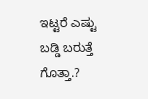ಇಟ್ಟರೆ ಎಷ್ಟು ಬಡ್ಡಿ ಬರುತ್ತೆ ಗೊತ್ತಾ.?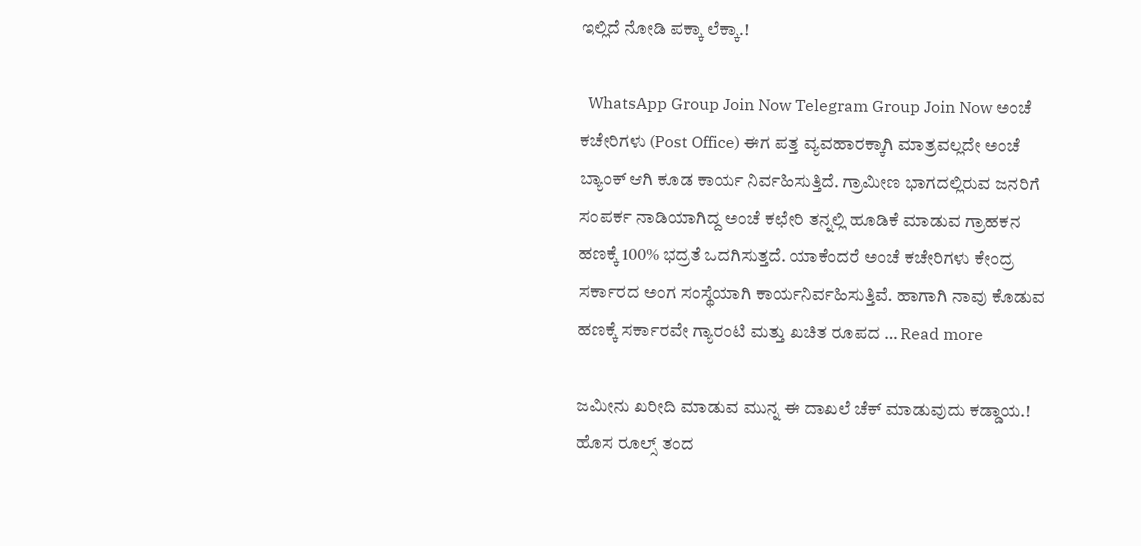ಇಲ್ಲಿದೆ ನೋಡಿ ಪಕ್ಕಾ ಲೆಕ್ಕಾ.!

  WhatsApp Group Join Now Telegram Group Join Now ಅಂಚೆ ಕಚೇರಿಗಳು (Post Office) ಈಗ ಪತ್ತ ವ್ಯವಹಾರಕ್ಕಾಗಿ ಮಾತ್ರವಲ್ಲದೇ ಅಂಚೆ ಬ್ಯಾಂಕ್ ಆಗಿ ಕೂಡ ಕಾರ್ಯ ನಿರ್ವಹಿಸುತ್ತಿದೆ. ಗ್ರಾಮೀಣ ಭಾಗದಲ್ಲಿರುವ ಜನರಿಗೆ ಸಂಪರ್ಕ ನಾಡಿಯಾಗಿದ್ದ ಅಂಚೆ ಕಛೇರಿ ತನ್ನಲ್ಲಿ ಹೂಡಿಕೆ ಮಾಡುವ ಗ್ರಾಹಕನ ಹಣಕ್ಕೆ 100% ಭದ್ರತೆ ಒದಗಿಸುತ್ತದೆ. ಯಾಕೆಂದರೆ ಅಂಚೆ ಕಚೇರಿಗಳು ಕೇಂದ್ರ ಸರ್ಕಾರದ ಅಂಗ ಸಂಸ್ಥೆಯಾಗಿ ಕಾರ್ಯನಿರ್ವಹಿಸುತ್ತಿವೆ. ಹಾಗಾಗಿ ನಾವು ಕೊಡುವ ಹಣಕ್ಕೆ ಸರ್ಕಾರವೇ ಗ್ಯಾರಂಟಿ ಮತ್ತು ಖಚಿತ ರೂಪದ … Read more

ಜಮೀನು ಖರೀದಿ ಮಾಡುವ ಮುನ್ನ ಈ ದಾಖಲೆ ಚೆಕ್ ಮಾಡುವುದು ಕಡ್ಡಾಯ.! ಹೊಸ ರೂಲ್ಸ್ ತಂದ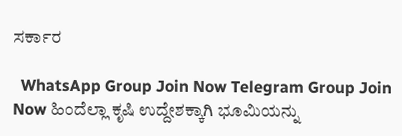ಸರ್ಕಾರ

  WhatsApp Group Join Now Telegram Group Join Now ಹಿಂದೆಲ್ಲಾ ಕೃಷಿ ಉದ್ದೇಶಕ್ಕಾಗಿ ಭೂಮಿಯನ್ನು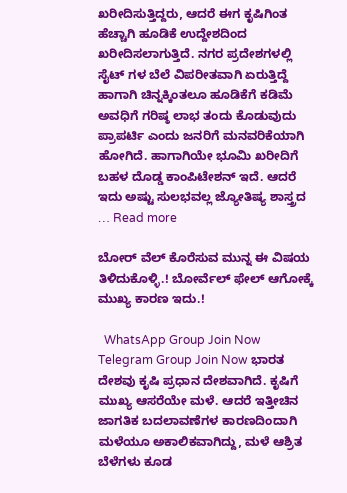ಖರೀದಿಸುತ್ತಿದ್ದರು, ಆದರೆ ಈಗ ಕೃಷಿಗಿಂತ ಹೆಚ್ಚಾಗಿ ಹೂಡಿಕೆ ಉದ್ದೇಶದಿಂದ ಖರೀದಿಸಲಾಗುತ್ತಿದೆ. ನಗರ ಪ್ರದೇಶಗಳಲ್ಲಿ ಸೈಟ್ ಗಳ ಬೆಲೆ ವಿಪರೀತವಾಗಿ ಏರುತ್ತಿದ್ದೆ ಹಾಗಾಗಿ ಚಿನ್ನಕ್ಕಿಂತಲೂ ಹೂಡಿಕೆಗೆ ಕಡಿಮೆ ಅವಧಿಗೆ ಗರಿಷ್ಠ ಲಾಭ ತಂದು ಕೊಡುವುದು ಪ್ರಾಪರ್ಟಿ ಎಂದು ಜನರಿಗೆ ಮನವರಿಕೆಯಾಗಿ ಹೋಗಿದೆ. ಹಾಗಾಗಿಯೇ ಭೂಮಿ ಖರೀದಿಗೆ ಬಹಳ ದೊಡ್ಡ ಕಾಂಪಿಟೇಶನ್ ಇದೆ. ಆದರೆ ಇದು ಅಷ್ಟು ಸುಲಭವಲ್ಲ ಜ್ಯೋತಿಷ್ಯ ಶಾಸ್ತ್ರದ … Read more

ಬೋರ್ ವೆಲ್ ಕೊರೆಸುವ ಮುನ್ನ ಈ ವಿಷಯ ತಿಳಿದುಕೊಳ್ಳಿ.! ಬೋರ್ವೆಲ್ ಫೇಲ್ ಆಗೋಕ್ಕೆ ಮುಖ್ಯ ಕಾರಣ ಇದು.!

  WhatsApp Group Join Now Telegram Group Join Now ಭಾರತ ದೇಶವು ಕೃಷಿ ಪ್ರಧಾನ ದೇಶವಾಗಿದೆ. ಕೃಷಿಗೆ ಮುಖ್ಯ ಆಸರೆಯೇ ಮಳೆ. ಆದರೆ ಇತ್ತೀಚಿನ ಜಾಗತಿಕ ಬದಲಾವಣೆಗಳ ಕಾರಣದಿಂದಾಗಿ ಮಳೆಯೂ ಅಕಾಲಿಕವಾಗಿದ್ದು, ಮಳೆ ಆಶ್ರಿತ ಬೆಳೆಗಳು ಕೂಡ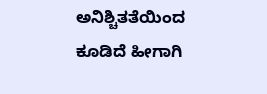ಅನಿಶ್ಚಿತತೆಯಿಂದ ಕೂಡಿದೆ ಹೀಗಾಗಿ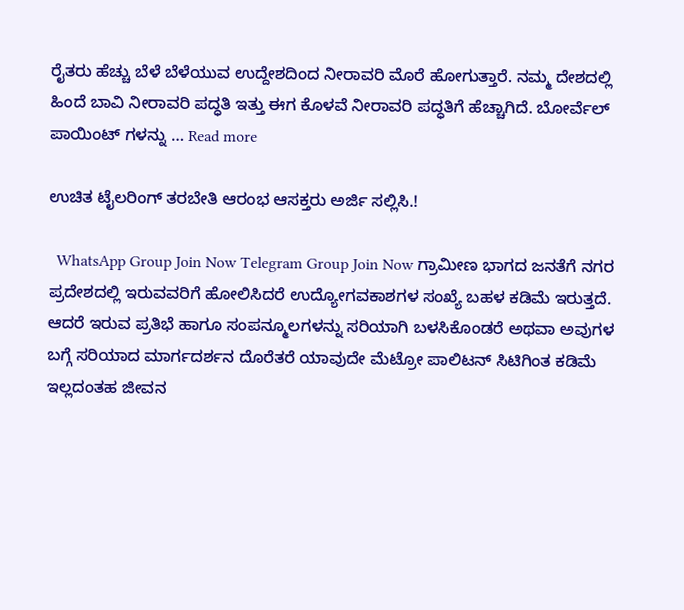ರೈತರು ಹೆಚ್ಚು ಬೆಳೆ ಬೆಳೆಯುವ ಉದ್ದೇಶದಿಂದ ನೀರಾವರಿ ಮೊರೆ ಹೋಗುತ್ತಾರೆ. ನಮ್ಮ ದೇಶದಲ್ಲಿ ಹಿಂದೆ ಬಾವಿ ನೀರಾವರಿ ಪದ್ಧತಿ ಇತ್ತು ಈಗ ಕೊಳವೆ ನೀರಾವರಿ ಪದ್ಧತಿಗೆ ಹೆಚ್ಚಾಗಿದೆ. ಬೋರ್ವೆಲ್ ಪಾಯಿಂಟ್ ಗಳನ್ನು … Read more

ಉಚಿತ ಟೈಲರಿಂಗ್ ತರಬೇತಿ ಆರಂಭ ಆಸಕ್ತರು ಅರ್ಜಿ ಸಲ್ಲಿಸಿ.!

  WhatsApp Group Join Now Telegram Group Join Now ಗ್ರಾಮೀಣ ಭಾಗದ ಜನತೆಗೆ ನಗರ ಪ್ರದೇಶದಲ್ಲಿ ಇರುವವರಿಗೆ ಹೋಲಿಸಿದರೆ ಉದ್ಯೋಗವಕಾಶಗಳ ಸಂಖ್ಯೆ ಬಹಳ ಕಡಿಮೆ ಇರುತ್ತದೆ. ಆದರೆ ಇರುವ ಪ್ರತಿಭೆ ಹಾಗೂ ಸಂಪನ್ಮೂಲಗಳನ್ನು ಸರಿಯಾಗಿ ಬಳಸಿಕೊಂಡರೆ ಅಥವಾ ಅವುಗಳ ಬಗ್ಗೆ ಸರಿಯಾದ ಮಾರ್ಗದರ್ಶನ ದೊರೆತರೆ ಯಾವುದೇ ಮೆಟ್ರೋ ಪಾಲಿಟನ್ ಸಿಟಿಗಿಂತ ಕಡಿಮೆ ಇಲ್ಲದಂತಹ ಜೀವನ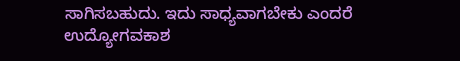ಸಾಗಿಸಬಹುದು. ಇದು ಸಾಧ್ಯವಾಗಬೇಕು ಎಂದರೆ ಉದ್ಯೋಗವಕಾಶ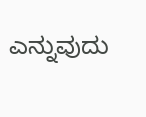ಎನ್ನುವುದು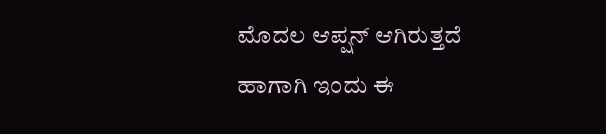ಮೊದಲ ಆಪ್ಷನ್ ಆಗಿರುತ್ತದೆ ಹಾಗಾಗಿ ಇಂದು ಈ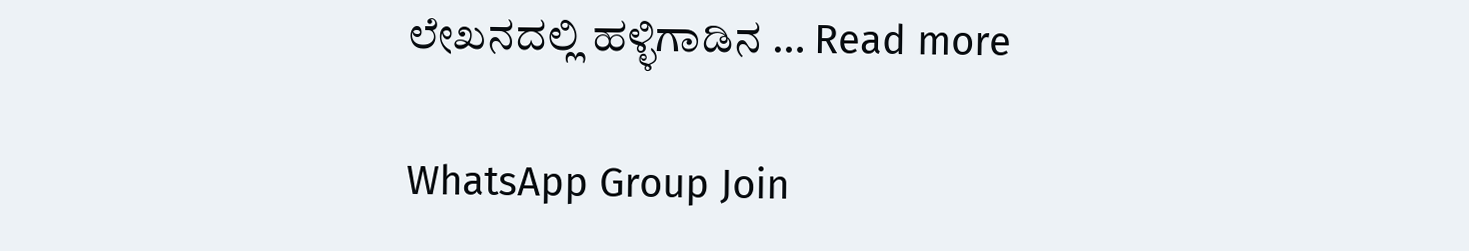ಲೇಖನದಲ್ಲಿ ಹಳ್ಳಿಗಾಡಿನ … Read more

WhatsApp Group Join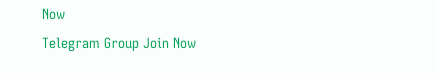Now
Telegram Group Join Now